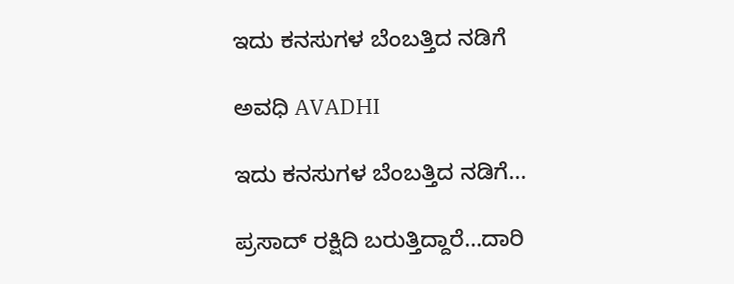ಇದು ಕನಸುಗಳ ಬೆಂಬತ್ತಿದ ನಡಿಗೆ‍

ಅವಧಿ AVADHI

ಇದು ಕನಸುಗಳ ಬೆಂಬತ್ತಿದ ನಡಿಗೆ...

ಪ್ರಸಾದ್ ರಕ್ಷಿದಿ ಬರುತ್ತಿದ್ದಾರೆ…ದಾರಿ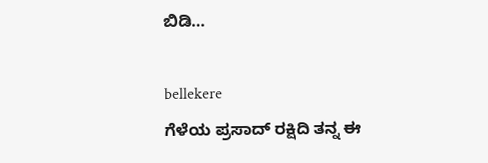ಬಿಡಿ…

bellekere
ಗೆಳೆಯ ಪ್ರಸಾದ್ ರಕ್ಷಿದಿ ತನ್ನ ಈ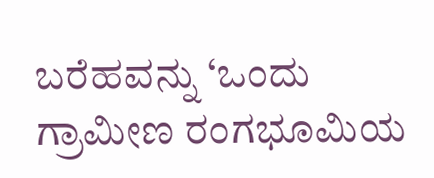ಬರೆಹವನ್ನು ‘ಒಂದು ಗ್ರಾಮೀಣ ರಂಗಭೂಮಿಯ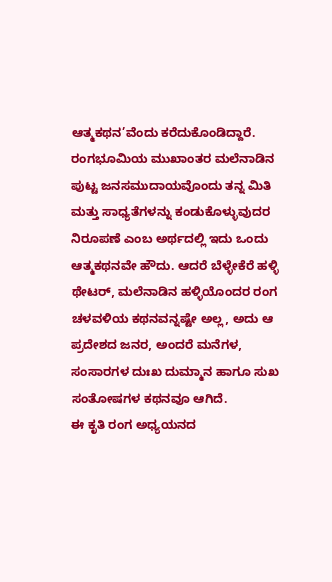ಆತ್ಮಕಥನ’ವೆಂದು ಕರೆದುಕೊಂಡಿದ್ದಾರೆ. ರಂಗಭೂಮಿಯ ಮುಖಾಂತರ ಮಲೆನಾಡಿನ ಪುಟ್ಟ ಜನಸಮುದಾಯವೊಂದು ತನ್ನ ಮಿತಿ ಮತ್ತು ಸಾಧ್ಯತೆಗಳನ್ನು ಕಂಡುಕೊಳ್ಳುವುದರ ನಿರೂಪಣೆ ಎಂಬ ಅರ್ಥದಲ್ಲಿ ಇದು ಒಂದು ಆತ್ಮಕಥನವೇ ಹೌದು. ಆದರೆ ಬೆಳ್ಳೇಕೆರೆ ಹಳ್ಳಿ ಥೇಟರ್, ಮಲೆನಾಡಿನ ಹಳ್ಳಿಯೊಂದರ ರಂಗ ಚಳವಳಿಯ ಕಥನವನ್ನಷ್ಟೇ ಅಲ್ಲ, ಅದು ಆ ಪ್ರದೇಶದ ಜನರ, ಅಂದರೆ ಮನೆಗಳ, ಸಂಸಾರಗಳ ದುಃಖ ದುಮ್ಮಾನ ಹಾಗೂ ಸುಖ ಸಂತೋಷಗಳ ಕಥನವೂ ಆಗಿದೆ.
ಈ ಕೃತಿ ರಂಗ ಅಧ್ಯಯನದ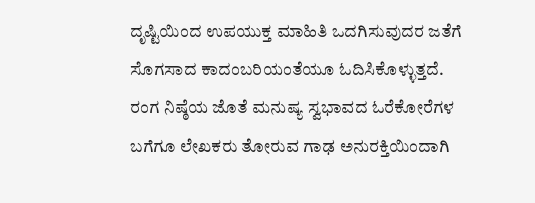ದೃಷ್ಟಿಯಿಂದ ಉಪಯುಕ್ತ ಮಾಹಿತಿ ಒದಗಿಸುವುದರ ಜತೆಗೆ ಸೊಗಸಾದ ಕಾದಂಬರಿಯಂತೆಯೂ ಓದಿಸಿಕೊಳ್ಳುತ್ತದೆ. ರಂಗ ನಿಷ್ಠೆಯ ಜೊತೆ ಮನುಷ್ಯ ಸ್ವಭಾವದ ಓರೆಕೋರೆಗಳ ಬಗೆಗೂ ಲೇಖಕರು ತೋರುವ ಗಾಢ ಅನುರಕ್ತಿಯಿಂದಾಗಿ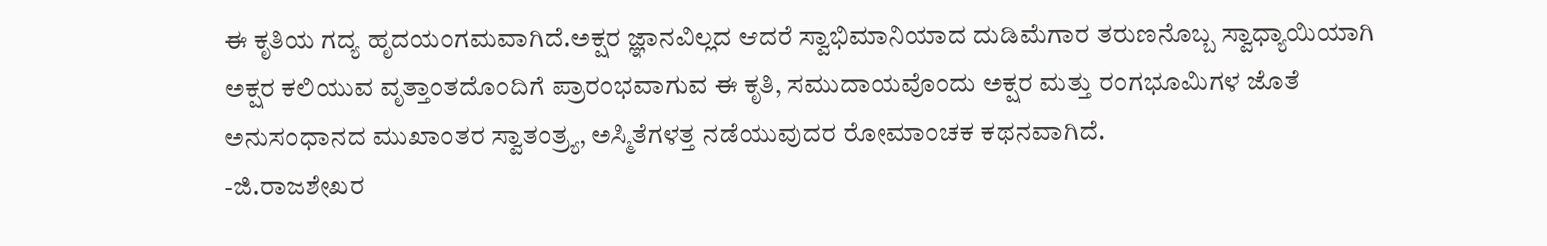ಈ ಕೃತಿಯ ಗದ್ಯ ಹೃದಯಂಗಮವಾಗಿದೆ.ಅಕ್ಷರ ಜ್ಞಾನವಿಲ್ಲದ ಆದರೆ ಸ್ವಾಭಿಮಾನಿಯಾದ ದುಡಿಮೆಗಾರ ತರುಣನೊಬ್ಬ ಸ್ವಾಧ್ಯಾಯಿಯಾಗಿ ಅಕ್ಷರ ಕಲಿಯುವ ವೃತ್ತಾಂತದೊಂದಿಗೆ ಪ್ರಾರಂಭವಾಗುವ ಈ ಕೃತಿ, ಸಮುದಾಯವೊಂದು ಅಕ್ಷರ ಮತ್ತು ರಂಗಭೂಮಿಗಳ ಜೊತೆ ಅನುಸಂಧಾನದ ಮುಖಾಂತರ ಸ್ವಾತಂತ್ರ್ಯ, ಅಸ್ಮಿತೆಗಳತ್ತ ನಡೆಯುವುದರ ರೋಮಾಂಚಕ ಕಥನವಾಗಿದೆ.
-ಜಿ.ರಾಜಶೇಖರ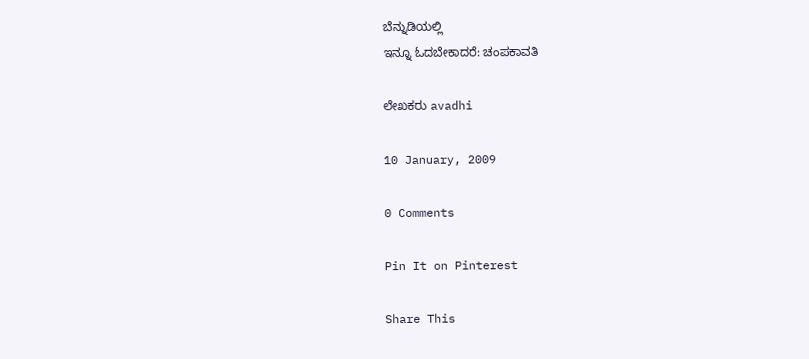ಬೆನ್ನುಡಿಯಲ್ಲಿ
ಇನ್ನೂ ಓದಬೇಕಾದರೆ: ಚಂಪಕಾವತಿ

ಲೇಖಕರು avadhi

10 January, 2009

0 Comments

Pin It on Pinterest

Share This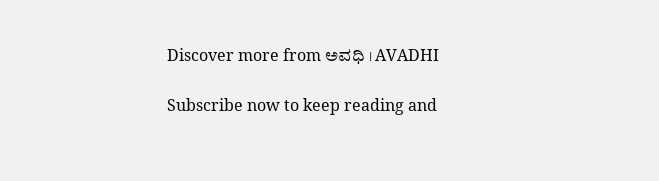Discover more from ಅವಧಿ । AVADHI

Subscribe now to keep reading and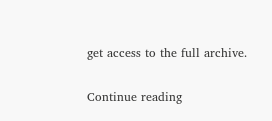get access to the full archive.

Continue reading